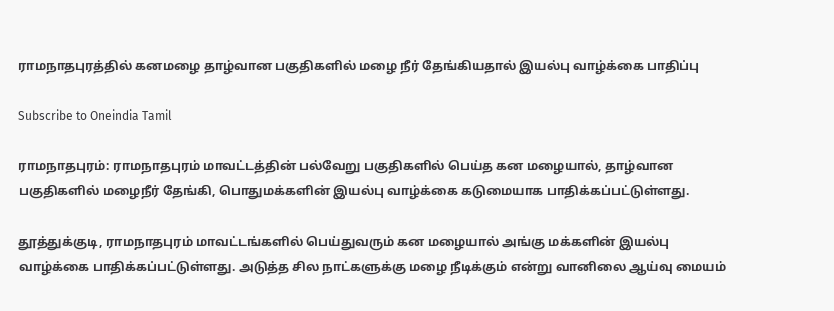ராமநாதபுரத்தில் கனமழை தாழ்வான பகுதிகளில் மழை நீர் தேங்கியதால் இயல்பு வாழ்க்கை பாதிப்பு

Subscribe to Oneindia Tamil

ராமநாதபுரம்: ராமநாதபுரம் மாவட்டத்தின் பல்வேறு பகுதிகளில் பெய்த கன மழையால், தாழ்வான பகுதிகளில் மழைநீர் தேங்கி, பொதுமக்களின் இயல்பு வாழ்க்கை கடுமையாக பாதிக்கப்பட்டுள்ளது.

தூத்துக்குடி, ராமநாதபுரம் மாவட்டங்களில் பெய்துவரும் கன மழையால் அங்கு மக்களின் இயல்பு வாழ்க்கை பாதிக்கப்பட்டுள்ளது. அடுத்த சில நாட்களுக்கு மழை நீடிக்கும் என்று வானிலை ஆய்வு மையம்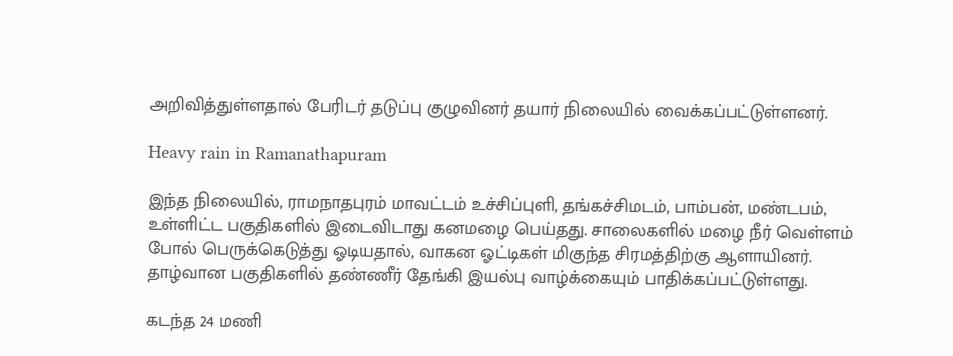அறிவித்துள்ளதால் பேரிடர் தடுப்பு குழுவினர் தயார் நிலையில் வைக்கப்பட்டுள்ளனர்.

Heavy rain in Ramanathapuram

இந்த நிலையில், ராமநாதபுரம் மாவட்டம் உச்சிப்புளி, தங்கச்சிமடம், பாம்பன், மண்டபம், உள்ளிட்ட பகுதிகளில் இடைவிடாது கனமழை பெய்தது. சாலைகளில் மழை நீர் வெள்ளம் போல் பெருக்கெடுத்து ஓடியதால், வாகன ஓட்டிகள் மிகுந்த சிரமத்திற்கு ஆளாயினர். தாழ்வான பகுதிகளில் தண்ணீர் தேங்கி இயல்பு வாழ்க்கையும் பாதிக்கப்பட்டுள்ளது.

கடந்த 24 மணி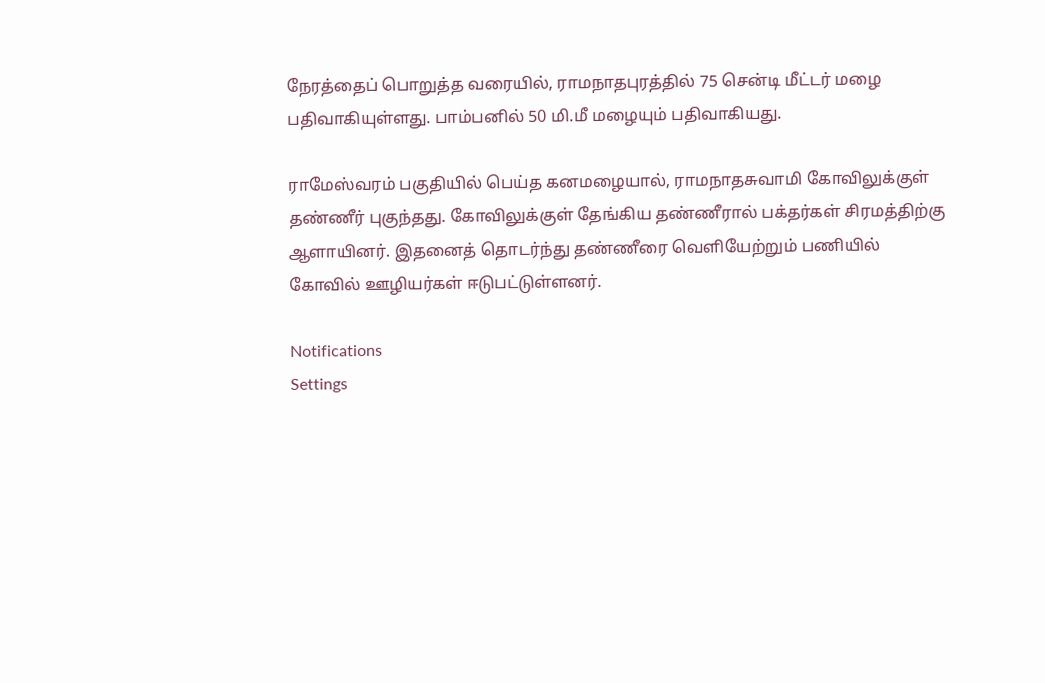நேரத்தைப் பொறுத்த வரையில், ராமநாதபுரத்தில் 75 சென்டி மீட்டர் மழை பதிவாகியுள்ளது. பாம்பனில் 50 மி.மீ மழையும் பதிவாகியது.

ராமேஸ்வரம் பகுதியில் பெய்த கனமழையால், ராமநாதசுவாமி கோவிலுக்குள் தண்ணீர் புகுந்தது. கோவிலுக்குள் தேங்கிய தண்ணீரால் பக்தர்கள் சிரமத்திற்கு ஆளாயினர். இதனைத் தொடர்ந்து தண்ணீரை வெளியேற்றும் பணியில் கோவில் ஊழியர்கள் ஈடுபட்டுள்ளனர்.

Notifications
Settings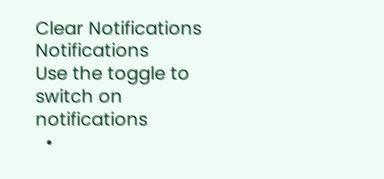Clear Notifications
Notifications
Use the toggle to switch on notifications
  •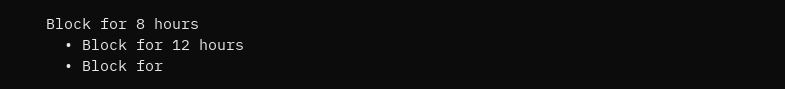Block for 8 hours
  • Block for 12 hours
  • Block for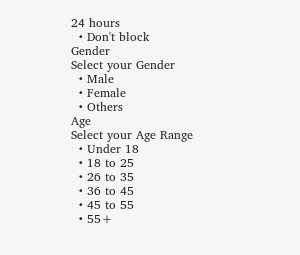24 hours
  • Don't block
Gender
Select your Gender
  • Male
  • Female
  • Others
Age
Select your Age Range
  • Under 18
  • 18 to 25
  • 26 to 35
  • 36 to 45
  • 45 to 55
  • 55+